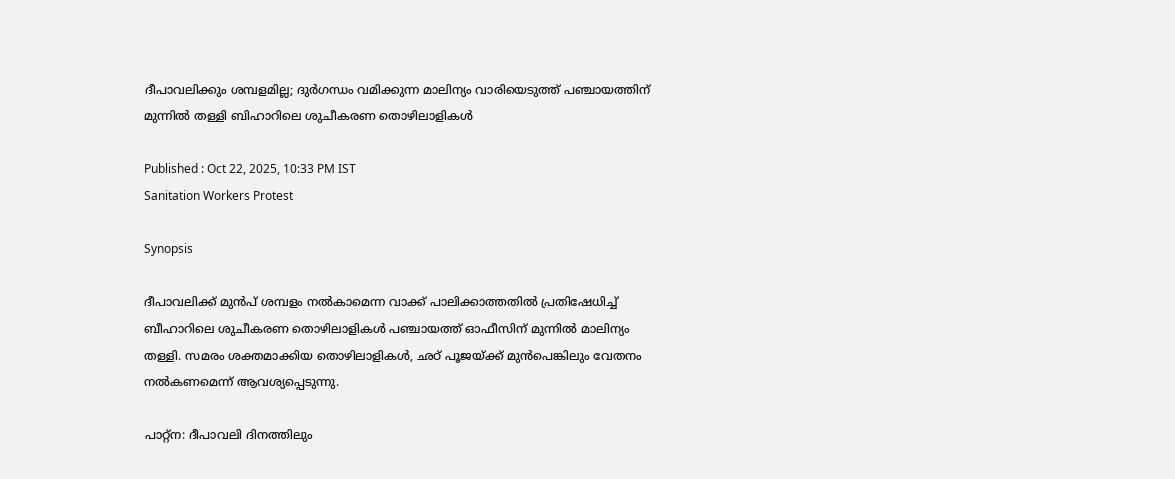ദീപാവലിക്കും ശമ്പളമില്ല; ദുർഗന്ധം വമിക്കുന്ന മാലിന്യം വാരിയെടുത്ത് പഞ്ചായത്തിന് മുന്നിൽ തള്ളി ബിഹാറിലെ ശുചീകരണ തൊഴിലാളികൾ

Published : Oct 22, 2025, 10:33 PM IST
Sanitation Workers Protest

Synopsis

ദീപാവലിക്ക് മുൻപ് ശമ്പളം നൽകാമെന്ന വാക്ക് പാലിക്കാത്തതിൽ പ്രതിഷേധിച്ച് ബീഹാറിലെ ശുചീകരണ തൊഴിലാളികൾ പഞ്ചായത്ത് ഓഫീസിന് മുന്നിൽ മാലിന്യം തള്ളി. സമരം ശക്തമാക്കിയ തൊഴിലാളികൾ, ഛഠ് പൂജയ്ക്ക് മുൻപെങ്കിലും വേതനം നൽകണമെന്ന് ആവശ്യപ്പെടുന്നു.

പാറ്റ്ന: ദീപാവലി ദിനത്തിലും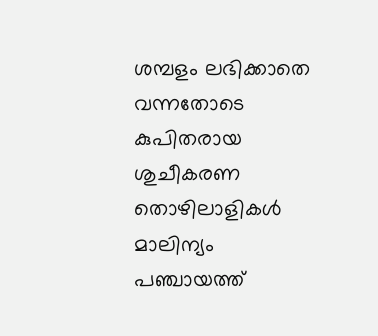ശമ്പളം ലഭിക്കാതെ വന്നതോടെ കുപിതരായ ശുചീകരണ തൊഴിലാളികൾ മാലിന്യം പഞ്ചായത്ത്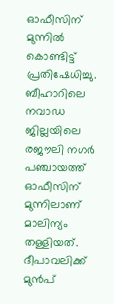ഓഫീസിന് മുന്നിൽ കൊണ്ടിട്ട് പ്രതിഷേധിച്ചു. ബീഹാറിലെ നവാഡ ജില്ലയിലെ രജൗലി നഗർ പഞ്ചായത്ത് ഓഫീസിന് മുന്നിലാണ് മാലിന്യം തള്ളിയത്. ദീപാവലിക്ക് മുൻപ്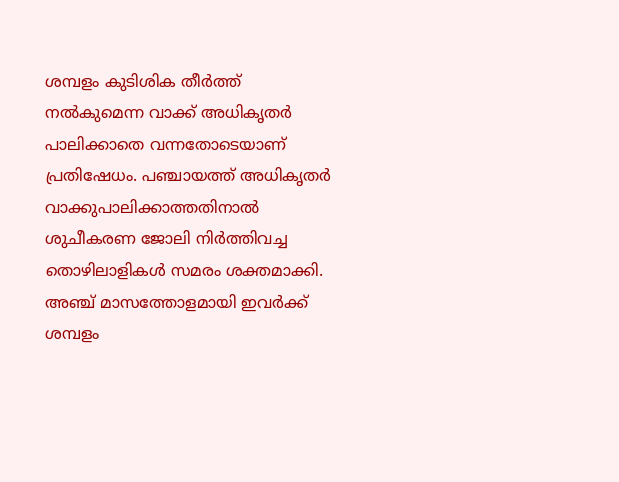ശമ്പളം കുടിശിക തീർത്ത് നൽകുമെന്ന വാക്ക് അധികൃതർ പാലിക്കാതെ വന്നതോടെയാണ് പ്രതിഷേധം. പഞ്ചായത്ത് അധികൃതർ വാക്കുപാലിക്കാത്തതിനാൽ ശുചീകരണ ജോലി നിർത്തിവച്ച തൊഴിലാളികൾ സമരം ശക്തമാക്കി. അഞ്ച് മാസത്തോളമായി ഇവർക്ക് ശമ്പളം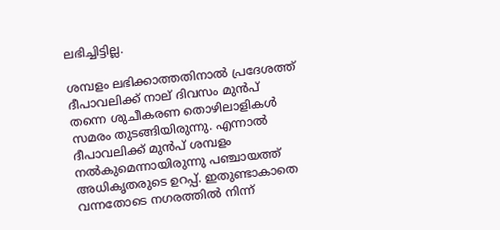ലഭിച്ചിട്ടില്ല.

ശമ്പളം ലഭിക്കാത്തതിനാൽ പ്രദേശത്ത് ദീപാവലിക്ക് നാല് ദിവസം മുൻപ് തന്നെ ശുചീകരണ തൊഴിലാളികൾ സമരം തുടങ്ങിയിരുന്നു. എന്നാൽ ദീപാവലിക്ക് മുൻപ് ശമ്പളം നൽകുമെന്നായിരുന്നു പഞ്ചായത്ത് അധികൃതരുടെ ഉറപ്പ്. ഇതുണ്ടാകാതെ വന്നതോടെ നഗരത്തിൽ നിന്ന്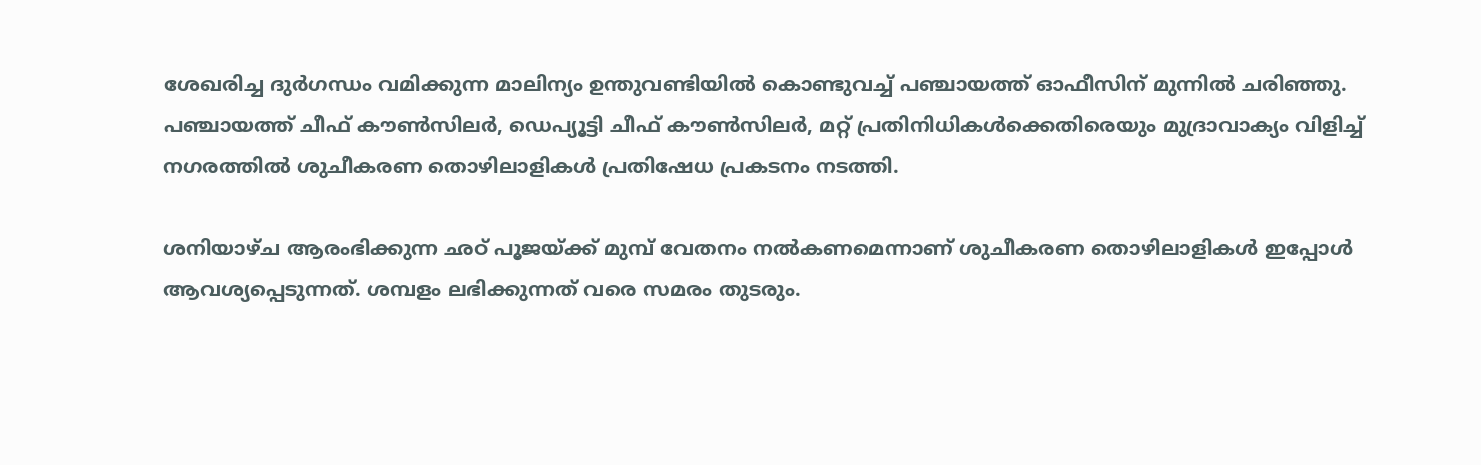ശേഖരിച്ച ദുർഗന്ധം വമിക്കുന്ന മാലിന്യം ഉന്തുവണ്ടിയിൽ കൊണ്ടുവച്ച് പഞ്ചായത്ത് ഓഫീസിന് മുന്നിൽ ചരിഞ്ഞു. പഞ്ചായത്ത് ചീഫ് കൗൺസിലർ, ഡെപ്യൂട്ടി ചീഫ് കൗൺസിലർ, മറ്റ് പ്രതിനിധികൾക്കെതിരെയും മുദ്രാവാക്യം വിളിച്ച് നഗരത്തിൽ ശുചീകരണ തൊഴിലാളികൾ പ്രതിഷേധ പ്രകടനം നടത്തി.

ശനിയാഴ്ച ആരംഭിക്കുന്ന ഛഠ് പൂജയ്ക്ക് മുമ്പ് വേതനം നൽകണമെന്നാണ് ശുചീകരണ തൊഴിലാളികൾ ഇപ്പോൾ ആവശ്യപ്പെടുന്നത്. ശമ്പളം ലഭിക്കുന്നത് വരെ സമരം തുടരും.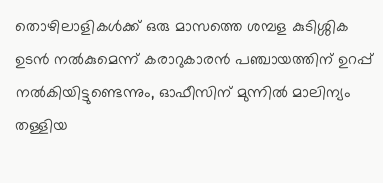തൊഴിലാളികൾക്ക് ഒരു മാസത്തെ ശമ്പള കുടിശ്ശിക ഉടൻ നൽകുമെന്ന് കരാറുകാരൻ പഞ്ചായത്തിന് ഉറപ്പ് നൽകിയിട്ടുണ്ടെന്നും, ഓഫീസിന് മുന്നിൽ മാലിന്യം തള്ളിയ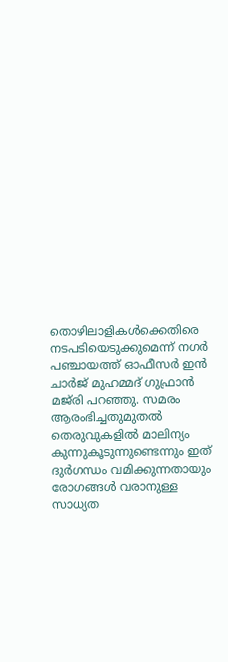തൊഴിലാളികൾക്കെതിരെ നടപടിയെടുക്കുമെന്ന് നഗർ പഞ്ചായത്ത് ഓഫീസർ ഇൻ ചാർജ് മുഹമ്മദ് ഗുഫ്രാൻ മജ്‌രി പറഞ്ഞു. സമരം ആരംഭിച്ചതുമുതൽ തെരുവുകളിൽ മാലിന്യം കുന്നുകൂടുന്നുണ്ടെന്നും ഇത് ദുർഗന്ധം വമിക്കുന്നതായും രോഗങ്ങൾ വരാനുള്ള സാധ്യത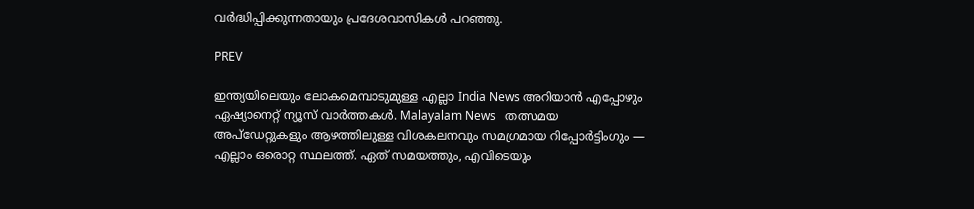വർദ്ധിപ്പിക്കുന്നതായും പ്രദേശവാസികൾ പറഞ്ഞു.

PREV

ഇന്ത്യയിലെയും ലോകമെമ്പാടുമുള്ള എല്ലാ India News അറിയാൻ എപ്പോഴും ഏഷ്യാനെറ്റ് ന്യൂസ് വാർത്തകൾ. Malayalam News   തത്സമയ അപ്‌ഡേറ്റുകളും ആഴത്തിലുള്ള വിശകലനവും സമഗ്രമായ റിപ്പോർട്ടിംഗും — എല്ലാം ഒരൊറ്റ സ്ഥലത്ത്. ഏത് സമയത്തും, എവിടെയും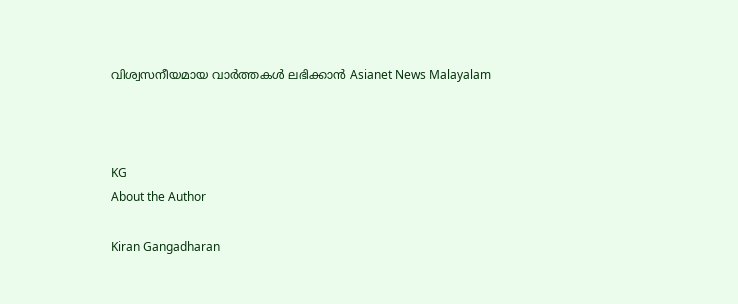വിശ്വസനീയമായ വാർത്തകൾ ലഭിക്കാൻ Asianet News Malayalam



KG
About the Author

Kiran Gangadharan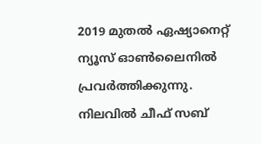2019 മുതല്‍ ഏഷ്യാനെറ്റ് ന്യൂസ് ഓണ്‍ലൈനില്‍ പ്രവര്‍ത്തിക്കുന്നു. നിലവില്‍ ചീഫ് സബ്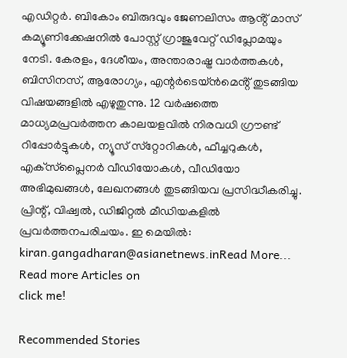എഡിറ്റർ. ബികോം ബിരുദവും ജേണലിസം ആൻ്റ് മാസ് കമ്യൂണിക്കേഷനിൽ പോസ്റ്റ് ഗ്രാജുവേറ്റ് ഡിപ്ലോമയും നേടി. കേരളം, ദേശീയം, അന്താരാഷ്ട്ര വാര്‍ത്തകള്‍, ബിസിനസ്, ആരോഗ്യം, എന്റർടെയ്ൻമെൻ്റ് തുടങ്ങിയ വിഷയങ്ങളില്‍ എഴുതുന്നു. 12 വര്‍ഷത്തെ മാധ്യമപ്രവര്‍ത്തന കാലയളവില്‍ നിരവധി ഗ്രൗണ്ട് റിപ്പോര്‍ട്ടുകള്‍, ന്യൂസ് സ്‌റ്റോറികള്‍, ഫീച്ചറുകള്‍, എക്‌സ്‌പ്ലൈന‍ർ വീഡിയോകൾ, വീഡിയോ അഭിമുഖങ്ങള്‍, ലേഖനങ്ങള്‍ തുടങ്ങിയവ പ്രസിദ്ധീകരിച്ചു. പ്രിന്റ്, വിഷ്വല്‍, ഡിജിറ്റല്‍ മീഡിയകളില്‍ പ്രവര്‍ത്തനപരിചയം. ഇ മെയില്‍: kiran.gangadharan@asianetnews.inRead More...
Read more Articles on
click me!

Recommended Stories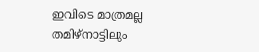ഇവിടെ മാത്രമല്ല തമിഴ്നാട്ടിലും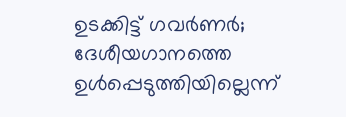ഉടക്കിട്ട് ഗവർണർ; ദേശീയഗാനത്തെ ഉൾപ്പെടുത്തിയില്ലെന്ന്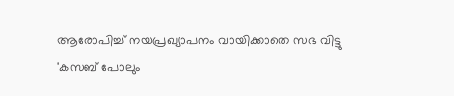ആരോപിച്ച് നയപ്രഖ്യാപനം വായിക്കാതെ സഭ വിട്ടു
'കസബ് പോലും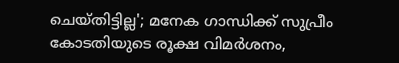ചെയ്തിട്ടില്ല'; മനേക ഗാന്ധിക്ക് സുപ്രീം കോടതിയുടെ രൂക്ഷ വിമർശനം,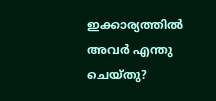ഇക്കാര്യത്തില്‍ അവർ എന്തു ചെയ്തു?